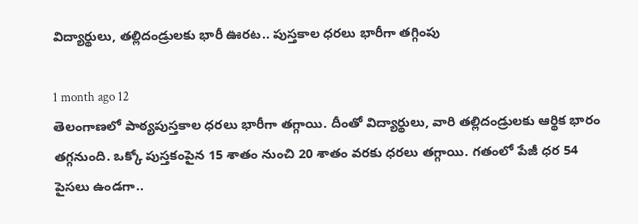విద్యార్థులు, తల్లిదండ్రులకు భారీ ఊరట.. పుస్తకాల ధరలు భారీగా తగ్గింపు

1 month ago 12
తెలంగాణలో పాఠ్యపుస్తకాల ధరలు భారీగా తగ్గాయి. దీంతో విద్యార్థులు, వారి తల్లిదండ్రులకు ఆర్థిక భారం తగ్గనుంది. ఒక్కో పుస్తకంపైన 15 శాతం నుంచి 20 శాతం వరకు ధరలు తగ్గాయి. గతంలో పేజీ ధర 54 పైసలు ఉండగా..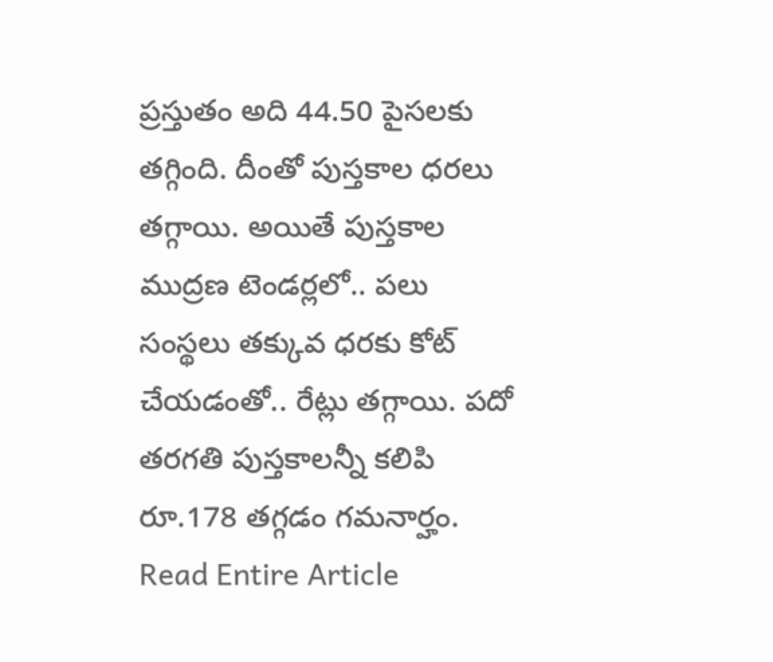ప్రస్తుతం అది 44.50 పైసలకు తగ్గింది. దీంతో పుస్తకాల ధరలు తగ్గాయి. అయితే పుస్తకాల ముద్రణ టెండర్లలో.. పలు సంస్థలు తక్కువ ధరకు కోట్ చేయడంతో.. రేట్లు తగ్గాయి. పదో తరగతి పుస్తకాలన్నీ కలిపి రూ.178 తగ్గడం గమనార్హం.
Read Entire Article